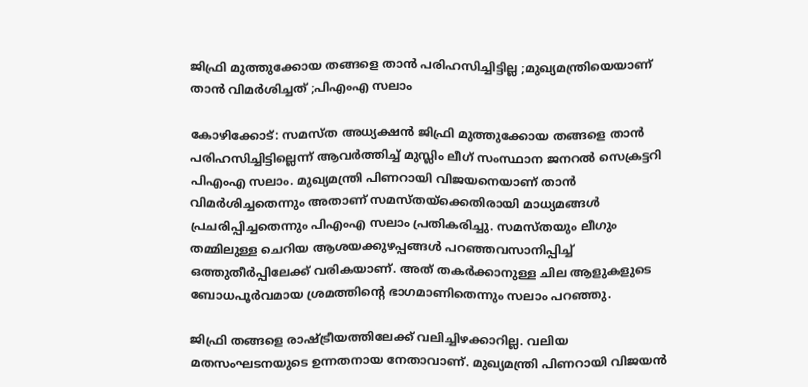ജിഫ്രി മുത്തുക്കോയ തങ്ങളെ താന്‍ പരിഹസിച്ചിട്ടില്ല ;മുഖ്യമന്ത്രിയെയാണ് താന്‍ വിമര്‍ശിച്ചത് ;പിഎംഎ സലാം

കോഴിക്കോട്: സമസ്ത അധ്യക്ഷന്‍ ജിഫ്രി മുത്തുക്കോയ തങ്ങളെ താന്‍ പരിഹസിച്ചിട്ടില്ലെന്ന് ആവര്‍ത്തിച്ച് മുസ്ലിം ലീഗ് സംസ്ഥാന ജനറല്‍ സെക്രട്ടറി പിഎംഎ സലാം. മുഖ്യമന്ത്രി പിണറായി വിജയനെയാണ് താന്‍ വിമര്‍ശിച്ചതെന്നും അതാണ് സമസ്തയ്ക്കെതിരായി മാധ്യമങ്ങള്‍ പ്രചരിപ്പിച്ചതെന്നും പിഎംഎ സലാം പ്രതികരിച്ചു. സമസ്തയും ലീഗും തമ്മിലുള്ള ചെറിയ ആശയക്കുഴപ്പങ്ങള്‍ പറഞ്ഞവസാനിപ്പിച്ച് ഒത്തുതീര്‍പ്പിലേക്ക് വരികയാണ്. അത് തകര്‍ക്കാനുള്ള ചില ആളുകളുടെ ബോധപൂര്‍വമായ ശ്രമത്തിന്റെ ഭാഗമാണിതെന്നും സലാം പറഞ്ഞു.

ജിഫ്രി തങ്ങളെ രാഷ്ട്രീയത്തിലേക്ക് വലിച്ചിഴക്കാറില്ല. വലിയ മതസംഘടനയുടെ ഉന്നതനായ നേതാവാണ്. മുഖ്യമന്ത്രി പിണറായി വിജയന്‍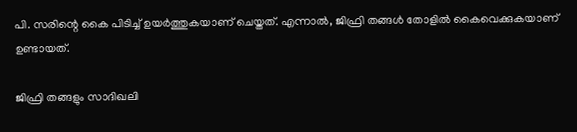പി. സരിന്റെ കൈ പിടിച്ച് ഉയര്‍ത്തുകയാണ് ചെയ്തത്. എന്നാല്‍, ജിഫ്രി തങ്ങള്‍ തോളില്‍ കൈവെക്കുകയാണ് ഉണ്ടായത്.

ജിഫ്രി തങ്ങളും സാദിഖലി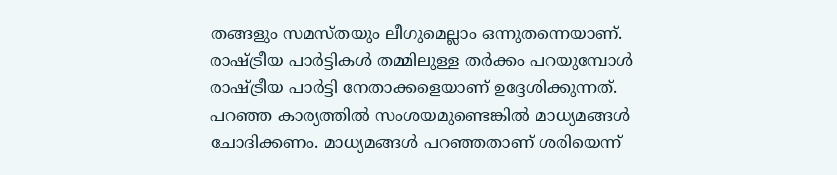തങ്ങളും സമസ്തയും ലീഗുമെല്ലാം ഒന്നുതന്നെയാണ്. രാഷ്ട്രീയ പാര്‍ട്ടികള്‍ തമ്മിലുള്ള തര്‍ക്കം പറയുമ്പോള്‍ രാഷ്ട്രീയ പാര്‍ട്ടി നേതാക്കളെയാണ് ഉദ്ദേശിക്കുന്നത്. പറഞ്ഞ കാര്യത്തില്‍ സംശയമുണ്ടെങ്കില്‍ മാധ്യമങ്ങള്‍ ചോദിക്കണം. മാധ്യമങ്ങള്‍ പറഞ്ഞതാണ് ശരിയെന്ന്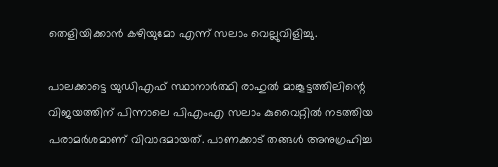തെളിയിക്കാന്‍ കഴിയുമോ എന്ന് സലാം വെല്ലുവിളിച്ചു.

പാലക്കാട്ടെ യുഡിഎഫ് സ്ഥാനാര്‍ത്ഥി രാഹുല്‍ മാങ്കൂട്ടത്തിലിന്റെ വിജയത്തിന് പിന്നാലെ പിഎംഎ സലാം കുവൈറ്റില്‍ നടത്തിയ പരാമര്‍ശമാണ് വിവാദമായത്. പാണക്കാട് തങ്ങള്‍ അനുഗ്രഹിച്ച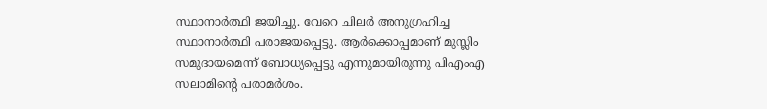സ്ഥാനാര്‍ത്ഥി ജയിച്ചു. വേറെ ചിലര്‍ അനുഗ്രഹിച്ച സ്ഥാനാര്‍ത്ഥി പരാജയപ്പെട്ടു. ആര്‍ക്കൊപ്പമാണ് മുസ്ലിം സമുദായമെന്ന് ബോധ്യപ്പെട്ടു എന്നുമായിരുന്നു പിഎംഎ സലാമിന്റെ പരാമര്‍ശം.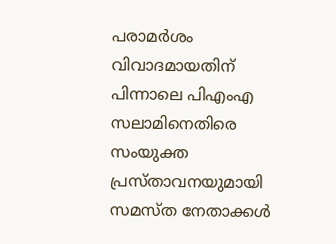പരാമര്‍ശം വിവാദമായതിന് പിന്നാലെ പിഎംഎ സലാമിനെതിരെ സംയുക്ത പ്രസ്താവനയുമായി സമസ്ത നേതാക്കള്‍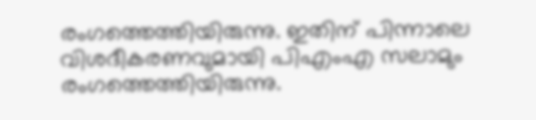രംഗത്തെത്തിയിരുന്നു. ഇതിന് പിന്നാലെ വിശദീകരണവുമായി പിഎംഎ സലാമും രംഗത്തെത്തിയിരുന്നു.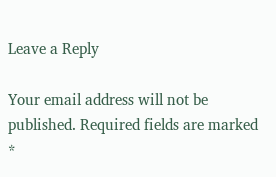Leave a Reply

Your email address will not be published. Required fields are marked *